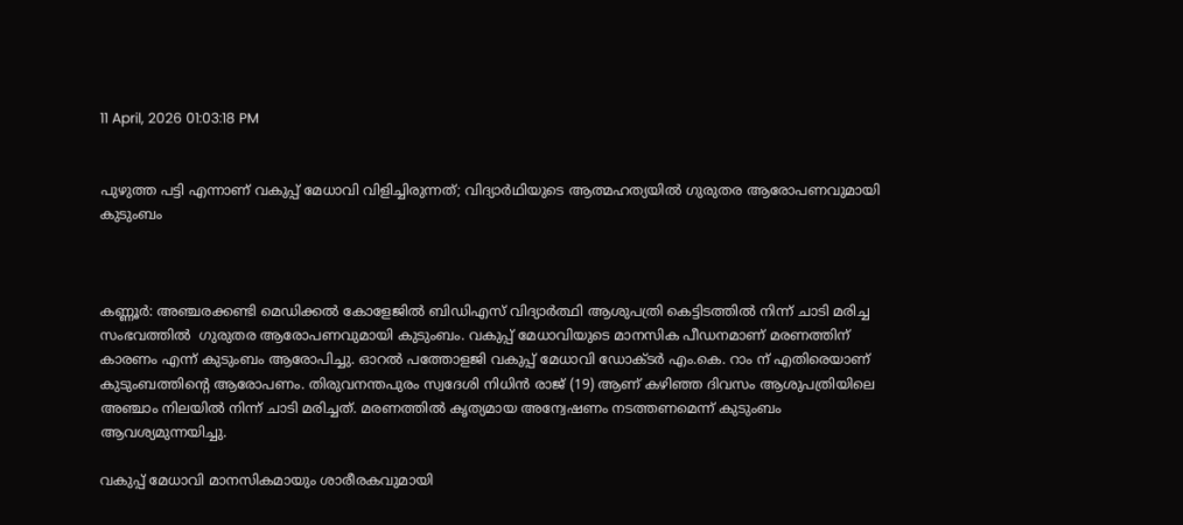11 April, 2026 01:03:18 PM


പുഴുത്ത പട്ടി എന്നാണ് വകുപ്പ് മേധാവി വിളിച്ചിരുന്നത്; വിദ്യാർഥിയുടെ ആത്മഹത്യയിൽ ഗുരുതര ആരോപണവുമായി കുടുംബം



കണ്ണൂർ: അഞ്ചരക്കണ്ടി മെഡിക്കൽ കോളേജിൽ ബിഡിഎസ് വിദ്യാർത്ഥി ആശുപത്രി കെട്ടിടത്തിൽ നിന്ന് ചാടി മരിച്ച സംഭവത്തിൽ  ഗുരുതര ആരോപണവുമായി കുടുംബം. വകുപ്പ് മേധാവിയുടെ മാനസിക പീഡനമാണ് മരണത്തിന് കാരണം എന്ന് കുടുംബം ആരോപിച്ചു. ഓറൽ പത്തോളജി വകുപ്പ് മേധാവി ഡോക്ടർ എം.കെ. റാം ന് എതിരെയാണ് കുടുംബത്തിന്റെ ആരോപണം. തിരുവനന്തപുരം സ്വദേശി നിധിൻ രാജ് (19) ആണ് കഴിഞ്ഞ ദിവസം ആശുപത്രിയിലെ അഞ്ചാം നിലയിൽ നിന്ന് ചാടി മരിച്ചത്. മരണത്തിൽ കൃത്യമായ അന്വേഷണം നടത്തണമെന്ന് കുടുംബം ആവശ്യമുന്നയിച്ചു.

വകുപ്പ് മേധാവി മാനസികമായും ശാരീരകവുമായി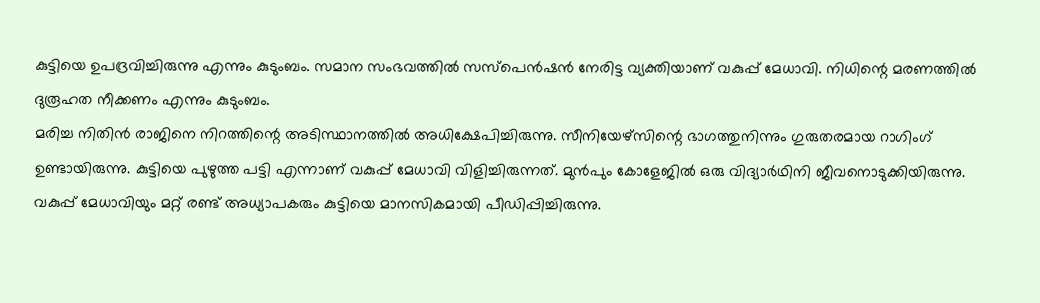കുട്ടിയെ ഉപദ്രവിച്ചിരുന്നു എന്നും കുടുംബം. സമാന സംഭവത്തിൽ സസ്‌പെൻഷൻ നേരിട്ട വ്യക്തിയാണ് വകുപ്പ് മേധാവി. നിധിന്റെ മരണത്തിൽ ദുരൂഹത നീക്കണം എന്നും കുടുംബം.
മരിച്ച നിതിൻ രാജിനെ നിറത്തിന്റെ അടിസ്ഥാനത്തിൽ അധിക്ഷേപിച്ചിരുന്നു. സീനിയേഴ്സിന്റെ ഭാഗത്തുനിന്നും ഗുരുതരമായ റാഗിംഗ് ഉണ്ടായിരുന്നു. കുട്ടിയെ പുഴുത്ത പട്ടി എന്നാണ് വകുപ്പ് മേധാവി വിളിച്ചിരുന്നത്. മുൻപും കോളേജിൽ ഒരു വിദ്യാർഥിനി ജീവനൊടുക്കിയിരുന്നു. വകുപ്പ് മേധാവിയും മറ്റ് രണ്ട് അധ്യാപകരും കുട്ടിയെ മാനസികമായി പീഡിപ്പിച്ചിരുന്നു.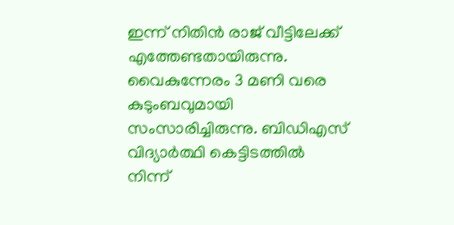ഇന്ന് നിതിൻ രാജ് വീട്ടിലേക്ക് എത്തേണ്ടതായിരുന്നു. വൈകുന്നേരം 3 മണി വരെ കുടുംബവുമായി സംസാരിച്ചിരുന്നു. ബിഡിഎസ് വിദ്യാർത്ഥി കെട്ടിടത്തിൽ നിന്ന്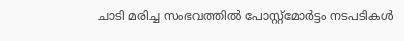ചാടി മരിച്ച സംഭവത്തിൽ പോസ്റ്റ്മോർട്ടം നടപടികൾ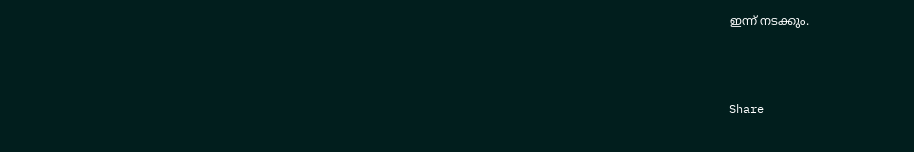ഇന്ന് നടക്കും.



Share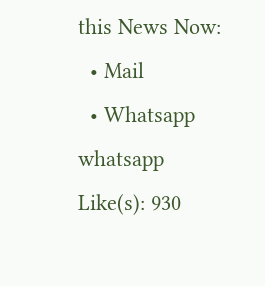this News Now:
  • Mail
  • Whatsapp whatsapp
Like(s): 930